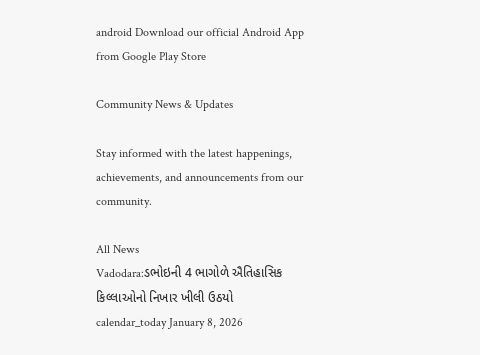android Download our official Android App from Google Play Store

Community News & Updates

Stay informed with the latest happenings, achievements, and announcements from our community.

All News
Vadodara:ડભોઇની 4 ભાગોળે ઐતિહાસિક કિલ્લાઓનો નિખાર ખીલી ઉઠયો
calendar_today January 8, 2026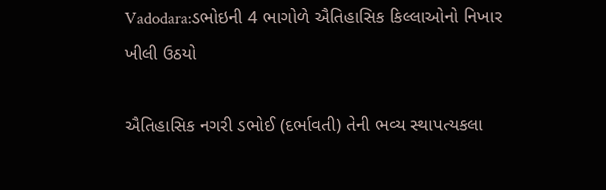Vadodara:ડભોઇની 4 ભાગોળે ઐતિહાસિક કિલ્લાઓનો નિખાર ખીલી ઉઠયો

ઐતિહાસિક નગરી ડભોઈ (દર્ભાવતી) તેની ભવ્ય સ્થાપત્યકલા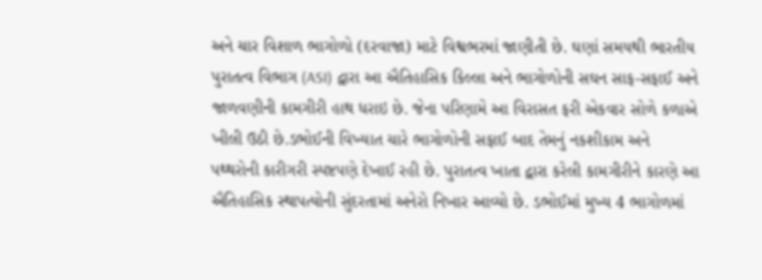અને ચાર વિશાળ ભાગોળો (દરવાજા) માટે વિશ્વભરમાં જાણીતી છે. ઘણાં સમયથી ભારતીય પુરાતત્વ વિભાગ (ASI) દ્વારા આ ઐતિહાસિક કિલ્લા અને ભાગોળોની સઘન સાફ-સફાઈ અને જાળવણીની કામગીરી હાથ ધરાઇ છે. જેના પરિણામે આ વિરાસત ફરી એકવાર સોળે કળાએ ખીલી ઉઠી છે.ડભોઈની વિખ્યાત ચારે ભાગોળોની સફાઈ બાદ તેમનું નકશીકામ અને પથ્થરોની કારીગરી સ્પષ્ટપણે દેખાઈ રહી છે. પુરાતત્વ ખાતા દ્વારા કરેલી કામગીરીને કારણે આ ઐતિહાસિક સ્થાપત્યોની સુંદરતામાં અનેરો નિખાર આવ્યો છે. ડભોઈમાં મુખ્ય 4 ભાગોળમાં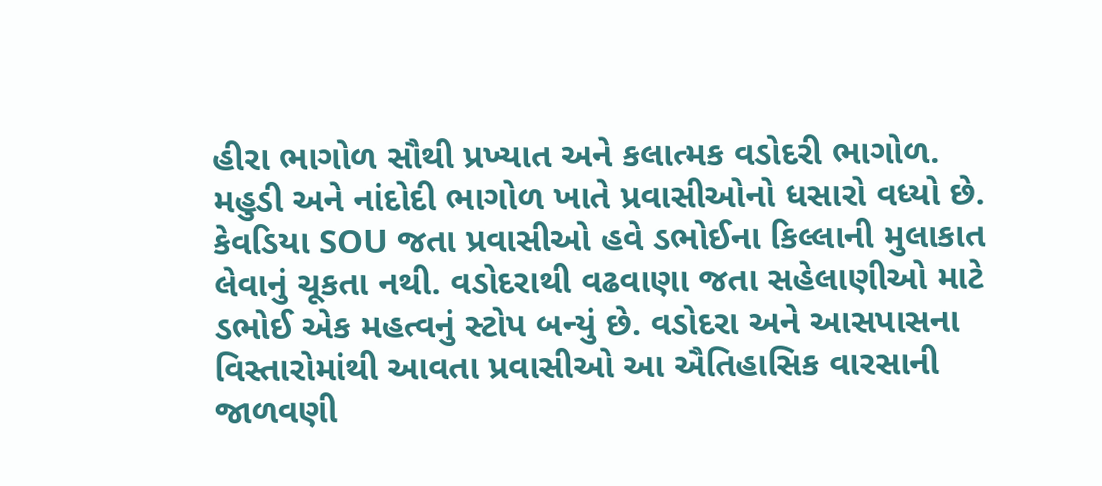હીરા ભાગોળ સૌથી પ્રખ્યાત અને કલાત્મક વડોદરી ભાગોળ. મહુડી અને નાંદોદી ભાગોળ ખાતે પ્રવાસીઓનો ધસારો વધ્યો છે. કેવડિયા SOU જતા પ્રવાસીઓ હવે ડભોઈના કિલ્લાની મુલાકાત લેવાનું ચૂકતા નથી. વડોદરાથી વઢવાણા જતા સહેલાણીઓ માટે ડભોઈ એક મહત્વનું સ્ટોપ બન્યું છે. વડોદરા અને આસપાસના વિસ્તારોમાંથી આવતા પ્રવાસીઓ આ ઐતિહાસિક વારસાની જાળવણી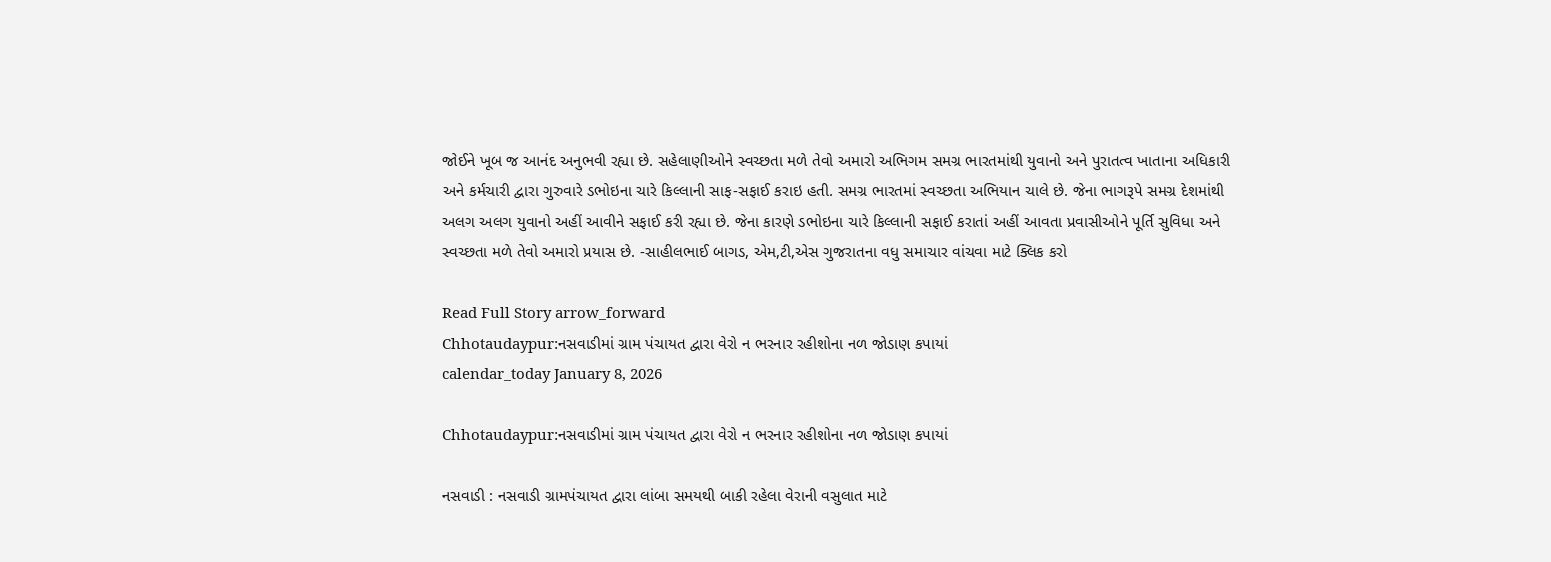જોઈને ખૂબ જ આનંદ અનુભવી રહ્યા છે. સહેલાણીઓને સ્વચ્છતા મળે તેવો અમારો અભિગમ સમગ્ર ભારતમાંથી યુવાનો અને પુરાતત્વ ખાતાના અધિકારી અને કર્મચારી દ્વારા ગુરુવારે ડભોઇના ચારે કિલ્લાની સાફ-સફાઈ કરાઇ હતી. સમગ્ર ભારતમાં સ્વચ્છતા અભિયાન ચાલે છે. જેના ભાગરૂપે સમગ્ર દેશમાંથી અલગ અલગ યુવાનો અહીં આવીને સફાઈ કરી રહ્યા છે. જેના કારણે ડભોઇના ચારે કિલ્લાની સફાઈ કરાતાં અહીં આવતા પ્રવાસીઓને પૂર્તિ સુવિધા અને સ્વચ્છતા મળે તેવો અમારો પ્રયાસ છે. -સાહીલભાઈ બાગડ, એમ,ટી,એસ ગુજરાતના વધુ સમાચાર વાંચવા માટે ક્લિક કરો

Read Full Story arrow_forward
Chhotaudaypur:નસવાડીમાં ગ્રામ પંચાયત દ્વારા વેરો ન ભરનાર રહીશોના નળ જોડાણ કપાયાં
calendar_today January 8, 2026

Chhotaudaypur:નસવાડીમાં ગ્રામ પંચાયત દ્વારા વેરો ન ભરનાર રહીશોના નળ જોડાણ કપાયાં

નસવાડી : નસવાડી ગ્રામપંચાયત દ્વારા લાંબા સમયથી બાકી રહેલા વેરાની વસુલાત માટે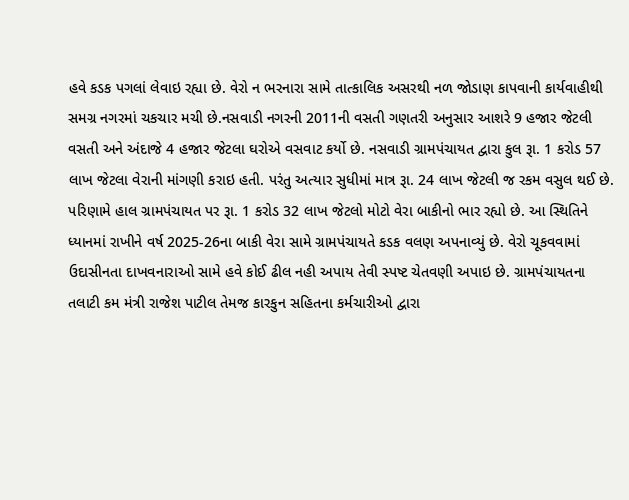હવે કડક પગલાં લેવાઇ રહ્યા છે. વેરો ન ભરનારા સામે તાત્કાલિક અસરથી નળ જોડાણ કાપવાની કાર્યવાહીથી સમગ્ર નગરમાં ચકચાર મચી છે.નસવાડી નગરની 2011ની વસતી ગણતરી અનુસાર આશરે 9 હજાર જેટલી વસતી અને અંદાજે 4 હજાર જેટલા ઘરોએ વસવાટ કર્યો છે. નસવાડી ગ્રામપંચાયત દ્વારા કુલ રૂા. 1 કરોડ 57 લાખ જેટલા વેરાની માંગણી કરાઇ હતી. પરંતુ અત્યાર સુધીમાં માત્ર રૂા. 24 લાખ જેટલી જ રકમ વસુલ થઈ છે. પરિણામે હાલ ગ્રામપંચાયત પર રૂા. 1 કરોડ 32 લાખ જેટલો મોટો વેરા બાકીનો ભાર રહ્યો છે. આ સ્થિતિને ધ્યાનમાં રાખીને વર્ષ 2025-26ના બાકી વેરા સામે ગ્રામપંચાયતે કડક વલણ અપનાવ્યું છે. વેરો ચૂકવવામાં ઉદાસીનતા દાખવનારાઓ સામે હવે કોઈ ઢીલ નહી અપાય તેવી સ્પષ્ટ ચેતવણી અપાઇ છે. ગ્રામપંચાયતના તલાટી કમ મંત્રી રાજેશ પાટીલ તેમજ કારકુન સહિતના કર્મચારીઓ દ્વારા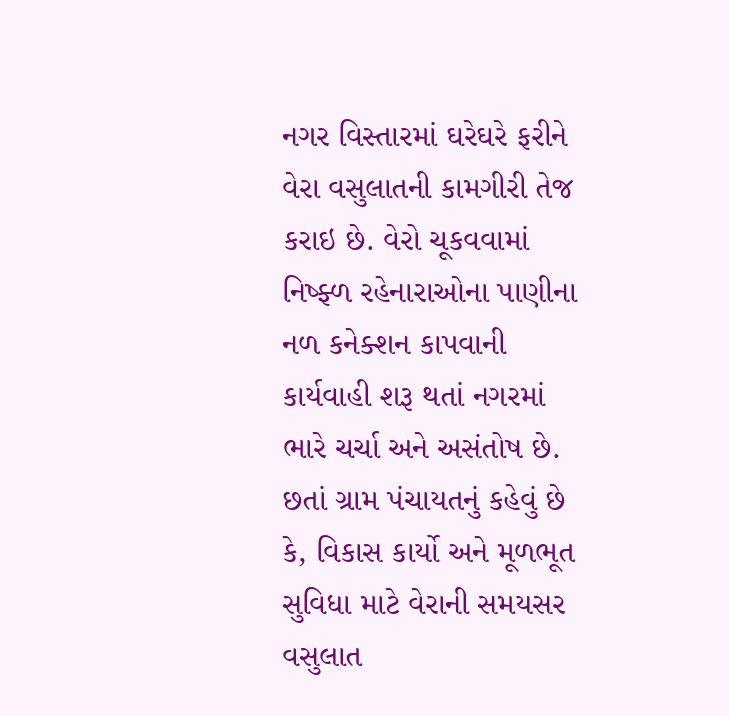નગર વિસ્તારમાં ઘરેઘરે ફરીને વેરા વસુલાતની કામગીરી તેજ કરાઇ છે. વેરો ચૂકવવામાં નિષ્ફ્ળ રહેનારાઓના પાણીના નળ કનેક્શન કાપવાની કાર્યવાહી શરૂ થતાં નગરમાં ભારે ચર્ચા અને અસંતોષ છે. છતાં ગ્રામ પંચાયતનું કહેવું છે કે, વિકાસ કાર્યો અને મૂળભૂત સુવિધા માટે વેરાની સમયસર વસુલાત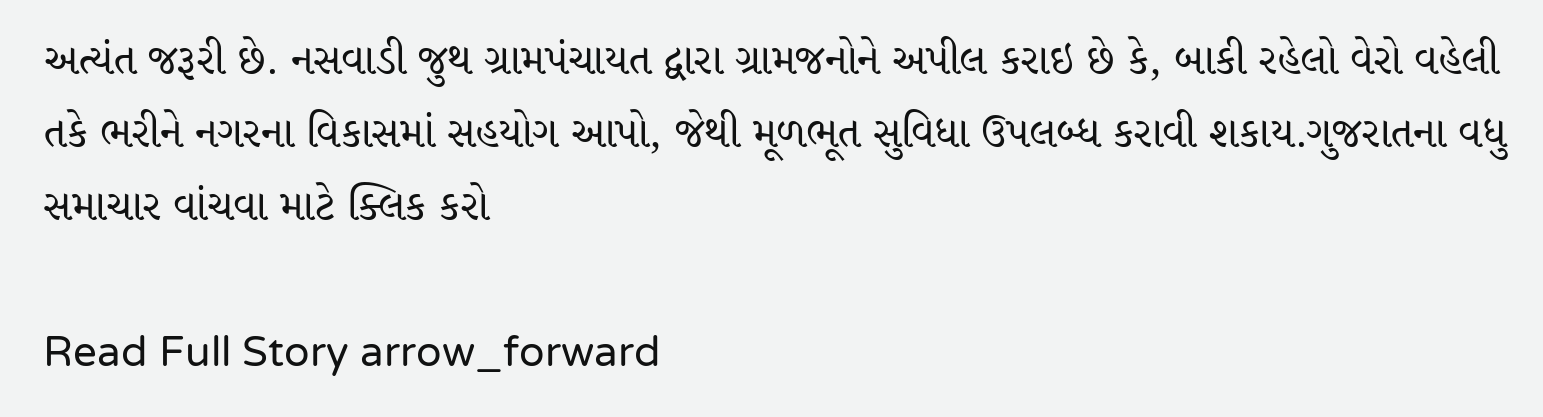અત્યંત જરૂરી છે. નસવાડી જુથ ગ્રામપંચાયત દ્વારા ગ્રામજનોને અપીલ કરાઇ છે કે, બાકી રહેલો વેરો વહેલી તકે ભરીને નગરના વિકાસમાં સહયોગ આપો, જેથી મૂળભૂત સુવિધા ઉપલબ્ધ કરાવી શકાય.ગુજરાતના વધુ સમાચાર વાંચવા માટે ક્લિક કરો

Read Full Story arrow_forward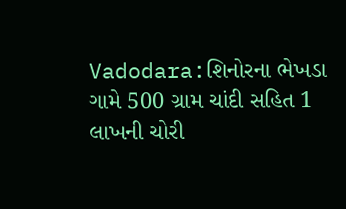Vadodara:શિનોરના ભેખડા ગામે 500 ગ્રામ ચાંદી સહિત 1 લાખની ચોરી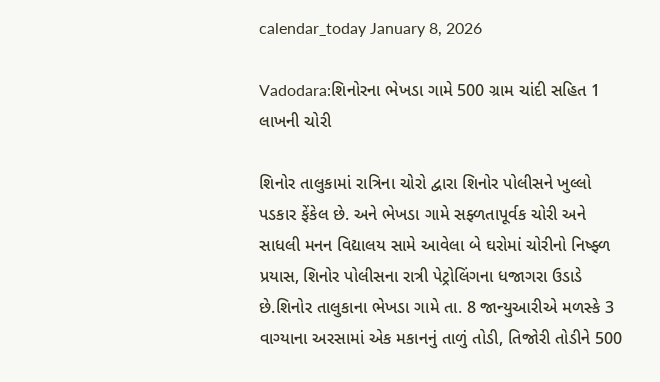calendar_today January 8, 2026

Vadodara:શિનોરના ભેખડા ગામે 500 ગ્રામ ચાંદી સહિત 1 લાખની ચોરી

શિનોર તાલુકામાં રાત્રિના ચોરો દ્વારા શિનોર પોલીસને ખુલ્લો પડકાર ફેંકેલ છે. અને ભેખડા ગામે સફ્ળતાપૂર્વક ચોરી અને સાધલી મનન વિદ્યાલય સામે આવેલા બે ઘરોમાં ચોરીનો નિષ્ફ્ળ પ્રયાસ, શિનોર પોલીસના રાત્રી પેટ્રોલિંગના ધજાગરા ઉડાડે છે.શિનોર તાલુકાના ભેખડા ગામે તા. 8 જાન્યુઆરીએ મળસ્કે 3 વાગ્યાના અરસામાં એક મકાનનું તાળું તોડી, તિજોરી તોડીને 500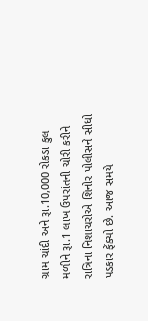ગ્રામ ચાંદી અને રૂા.10,000 રોકડા કુલ મળીને રૂા.1 લાખ ઉપરાંતની ચોરી કરીને રાત્રિના નિશાચરોએ શિનોર પોલીસને સીધો પડકાર ફેંક્યો છે. આજ સમયે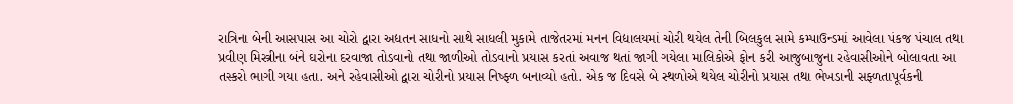રાત્રિના બેની આસપાસ આ ચોરો દ્વારા અદ્યતન સાધનો સાથે સાધલી મુકામે તાજેતરમાં મનન વિદ્યાલયમાં ચોરી થયેલ તેની બિલકુલ સામે કમ્પાઉન્ડમાં આવેલા પંકજ પંચાલ તથા પ્રવીણ મિસ્ત્રીના બંને ઘરોના દરવાજા તોડવાનો તથા જાળીઓ તોડવાનો પ્રયાસ કરતાં અવાજ થતાં જાગી ગયેલા માલિકોએ ફોન કરી આજુબાજુના રહેવાસીઓને બોલાવતા આ તસ્કરો ભાગી ગયા હતા. અને રહેવાસીઓ દ્વારા ચોરીનો પ્રયાસ નિષ્ફ્ળ બનાવ્યો હતો. એક જ દિવસે બે સ્થળોએ થયેલ ચોરીનો પ્રયાસ તથા ભેખડાની સફ્ળતાપૂર્વકની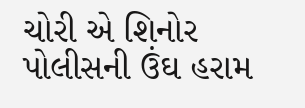ચોરી એ શિનોર પોલીસની ઉંઘ હરામ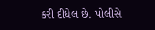કરી દીધેલ છે. પોલીસે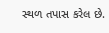સ્થળ તપાસ કરેલ છે.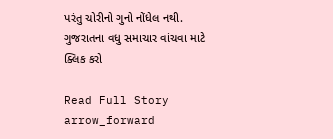પરંતુ ચોરીનો ગુનો નોંધેલ નથી. ગુજરાતના વધુ સમાચાર વાંચવા માટે ક્લિક કરો

Read Full Story arrow_forward